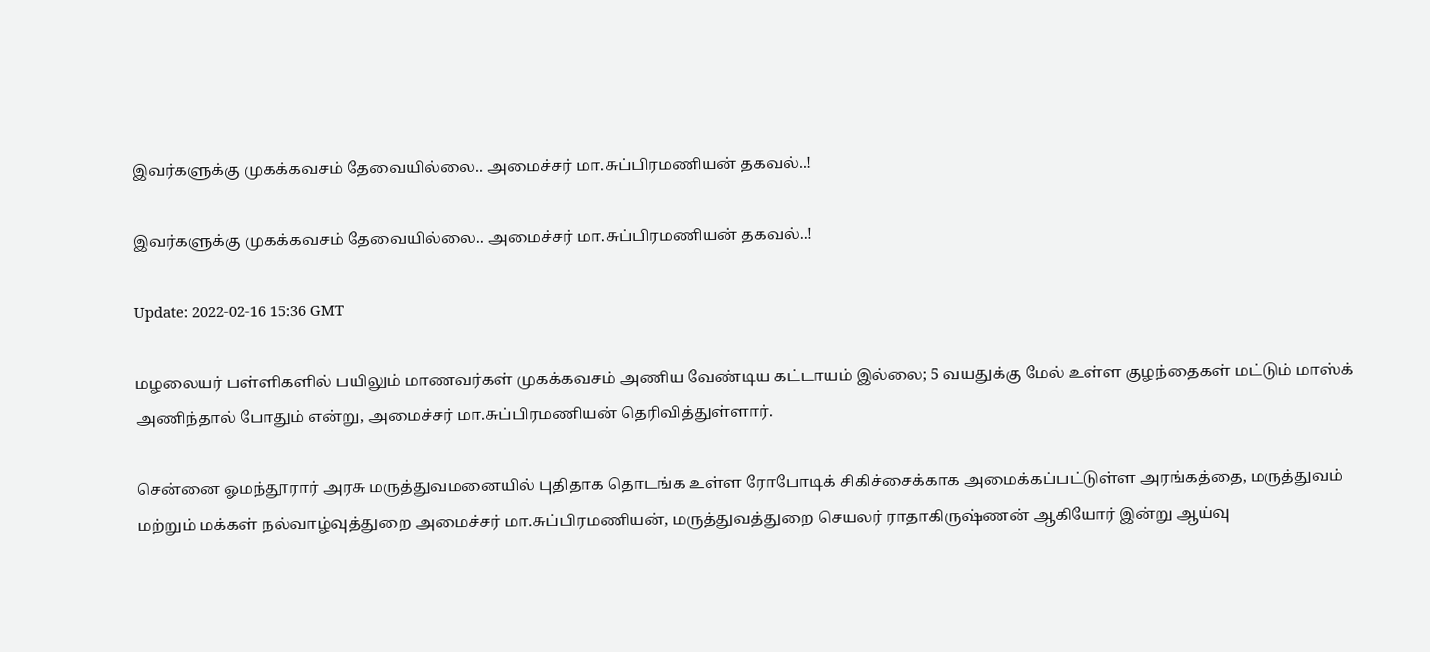இவர்களுக்கு முகக்கவசம் தேவையில்லை.. அமைச்சர் மா.சுப்பிரமணியன் தகவல்..!

இவர்களுக்கு முகக்கவசம் தேவையில்லை.. அமைச்சர் மா.சுப்பிரமணியன் தகவல்..!

Update: 2022-02-16 15:36 GMT

மழலையர் பள்ளிகளில் பயிலும் மாணவர்கள் முகக்கவசம் அணிய வேண்டிய கட்டாயம் இல்லை; 5 வயதுக்கு மேல் உள்ள குழந்தைகள் மட்டும் மாஸ்க் அணிந்தால் போதும் என்று, அமைச்சர் மா.சுப்பிரமணியன் தெரிவித்துள்ளார்.

சென்னை ஓமந்தூரார் அரசு மருத்துவமனையில் புதிதாக தொடங்க உள்ள ரோபோடிக் சிகிச்சைக்காக அமைக்கப்பட்டுள்ள அரங்கத்தை, மருத்துவம் மற்றும் மக்கள் நல்வாழ்வுத்துறை அமைச்சர் மா.சுப்பிரமணியன், மருத்துவத்துறை செயலர் ராதாகிருஷ்ணன் ஆகியோர் இன்று ஆய்வு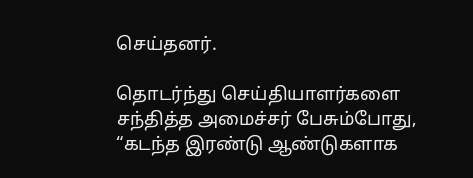செய்தனர்.

தொடர்ந்து செய்தியாளர்களை சந்தித்த அமைச்சர் பேசும்போது, “கடந்த இரண்டு ஆண்டுகளாக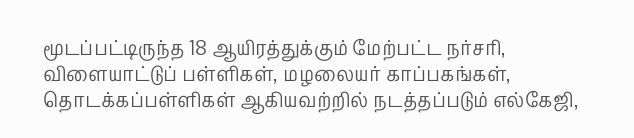மூடப்பட்டிருந்த 18 ஆயிரத்துக்கும் மேற்பட்ட நர்சரி, விளையாட்டுப் பள்ளிகள், மழலையர் காப்பகங்கள், தொடக்கப்பள்ளிகள் ஆகியவற்றில் நடத்தப்படும் எல்கேஜி,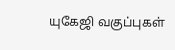யுகேஜி வகுப்புகள்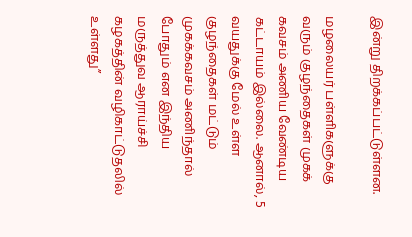இன்று திறக்கப்பட்டுள்ளன.

மழலையர் பள்ளிகளுக்கு வரும் குழந்தைகள் முகக் கவசம் அணிய வேண்டிய கட்டாயம் இல்லை. ஆனால், 5 வயதுக்கு மேல் உள்ள குழந்தைகள் மட்டும் முகக்கவசம் அணிந்தால் போதும் என இந்திய மருத்துவ ஆராய்ச்சி கழகத்தின் வழிகாட்டுதலில் உள்ளது”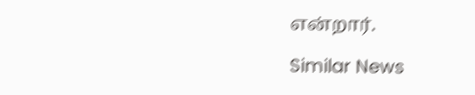என்றார்.

Similar News